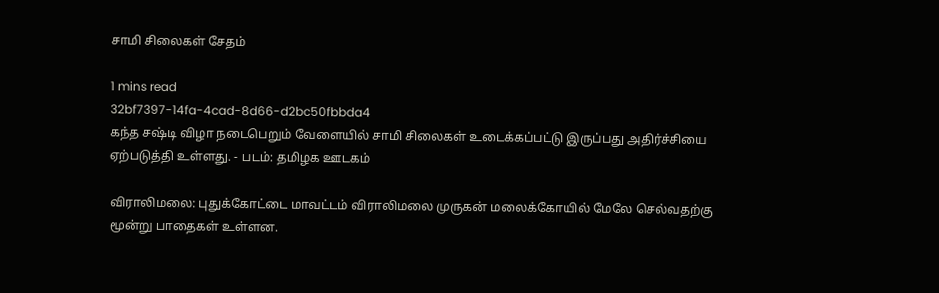சாமி சிலைகள் சேதம்

1 mins read
32bf7397-14fa-4cad-8d66-d2bc50fbbda4
கந்த சஷ்டி விழா நடைபெறும் வேளையில் சாமி சிலைகள் உடைக்கப்பட்டு இருப்பது அதிர்ச்சியை ஏற்படுத்தி உள்ளது. - படம்: தமிழக ஊடகம்

விராலிமலை: புதுக்கோட்டை மாவட்டம் விராலிமலை முருகன் மலைக்கோயில் மேலே செல்வதற்கு மூன்று பாதைகள் உள்ளன.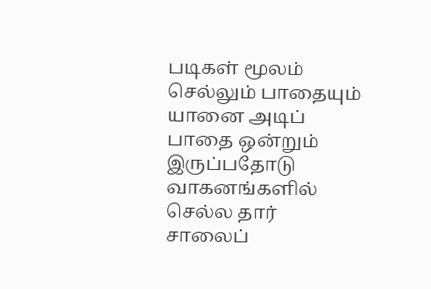படிகள் மூலம் செல்லும் பாதையும் யானை அடிப் பாதை ஒன்றும் இருப்பதோடு வாகனங்களில் செல்ல தார் சாலைப்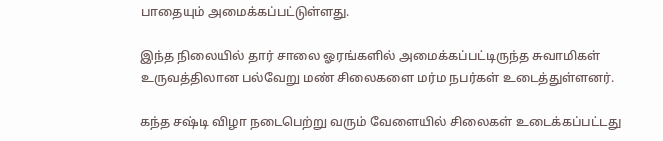பாதையும் அமைக்கப்பட்டுள்ளது.

இந்த நிலையில் தார் சாலை ஓரங்களில் அமைக்கப்பட்டிருந்த சுவாமிகள் உருவத்திலான பல்வேறு மண் சிலைகளை மர்ம நபர்கள் உடைத்துள்ளனர்.

கந்த சஷ்டி விழா நடைபெற்று வரும் வேளையில் சிலைகள் உடைக்கப்பட்டது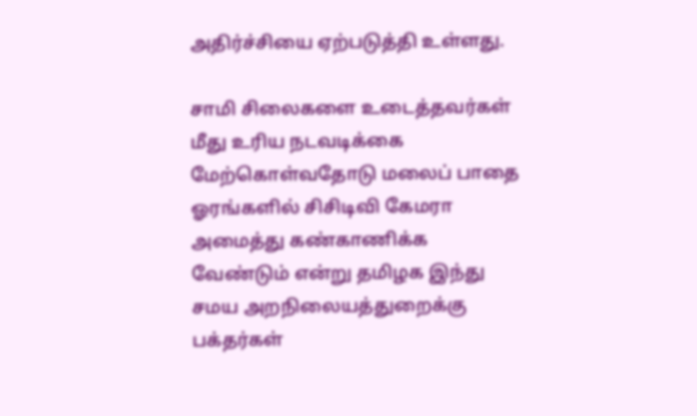அதிர்ச்சியை ஏற்படுத்தி உள்ளது.

சாமி சிலைகளை உடைத்தவர்கள் மீது உரிய நடவடிக்கை மேற்கொள்வதோடு மலைப் பாதை ஓரங்களில் சிசிடிவி கேமரா அமைத்து கண்காணிக்க வேண்டும் என்று தமிழக இந்து சமய அறநிலையத்துறைக்கு பக்தர்கள்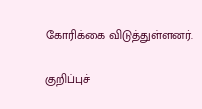கோரிக்கை விடுத்துள்ளனர்.

குறிப்புச்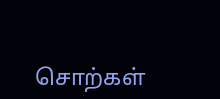சொற்கள்